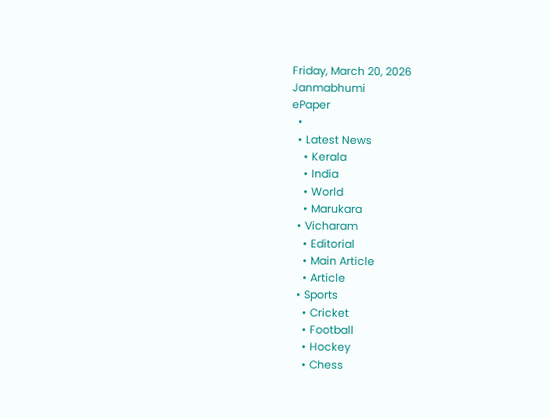Friday, March 20, 2026
Janmabhumi
ePaper
  •
  • Latest News
    • Kerala
    • India
    • World
    • Marukara
  • Vicharam
    • Editorial
    • Main Article
    • Article
  • Sports
    • Cricket
    • Football
    • Hockey
    • Chess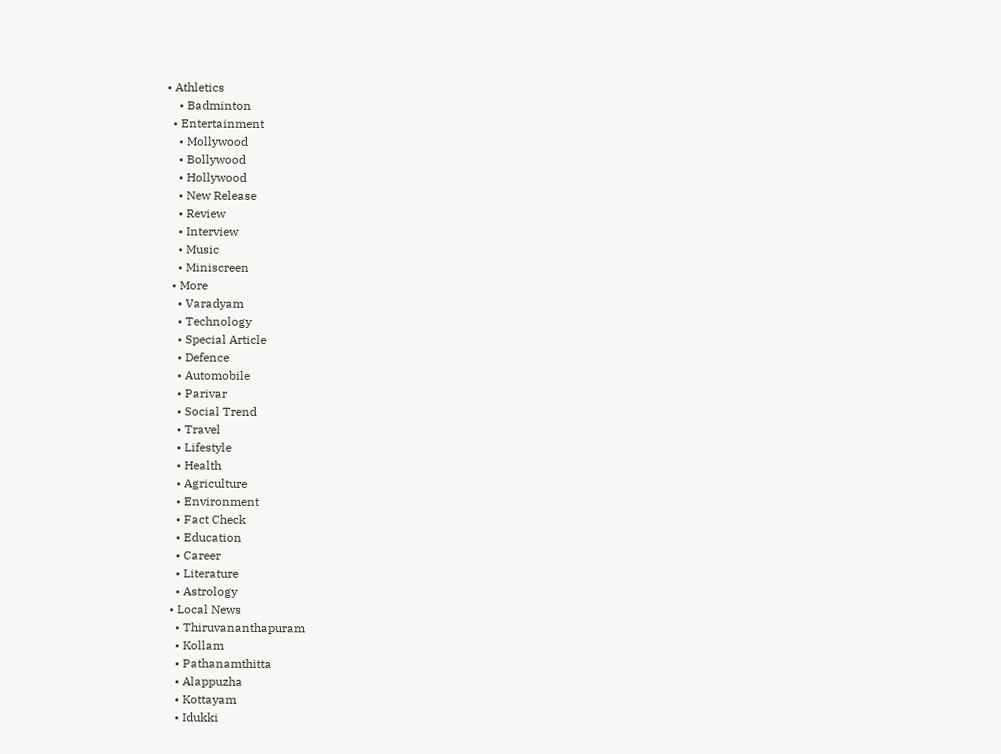• Athletics
    • Badminton
  • Entertainment
    • Mollywood
    • Bollywood
    • Hollywood
    • New Release
    • Review
    • Interview
    • Music
    • Miniscreen
  • More
    • Varadyam
    • Technology
    • Special Article
    • Defence
    • Automobile
    • Parivar
    • Social Trend
    • Travel
    • Lifestyle
    • Health
    • Agriculture
    • Environment
    • Fact Check
    • Education
    • Career
    • Literature
    • Astrology
  • Local News
    • Thiruvananthapuram
    • Kollam
    • Pathanamthitta
    • Alappuzha
    • Kottayam
    • Idukki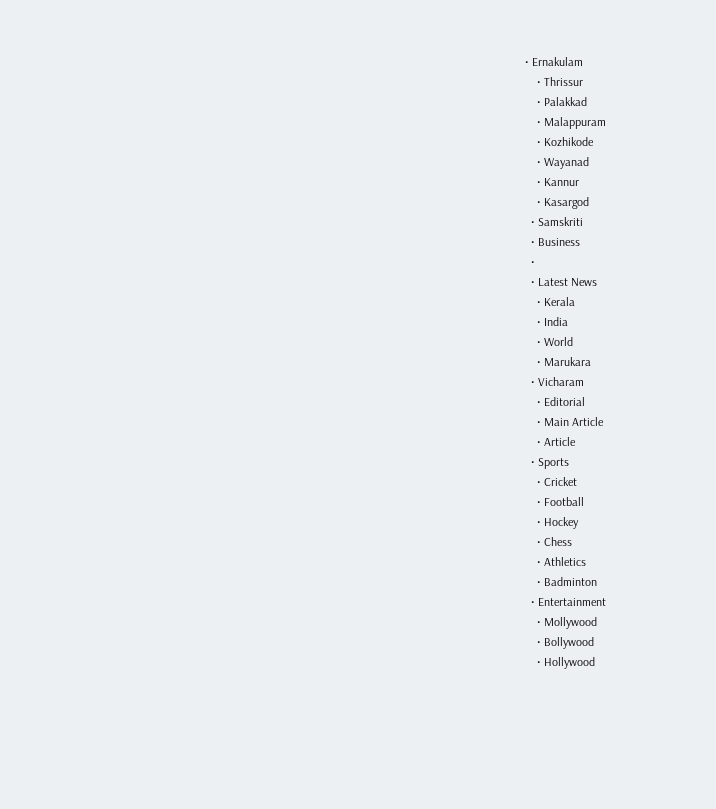• Ernakulam
    • Thrissur
    • Palakkad
    • Malappuram
    • Kozhikode
    • Wayanad
    • Kannur
    • Kasargod
  • Samskriti
  • Business
  •
  • Latest News
    • Kerala
    • India
    • World
    • Marukara
  • Vicharam
    • Editorial
    • Main Article
    • Article
  • Sports
    • Cricket
    • Football
    • Hockey
    • Chess
    • Athletics
    • Badminton
  • Entertainment
    • Mollywood
    • Bollywood
    • Hollywood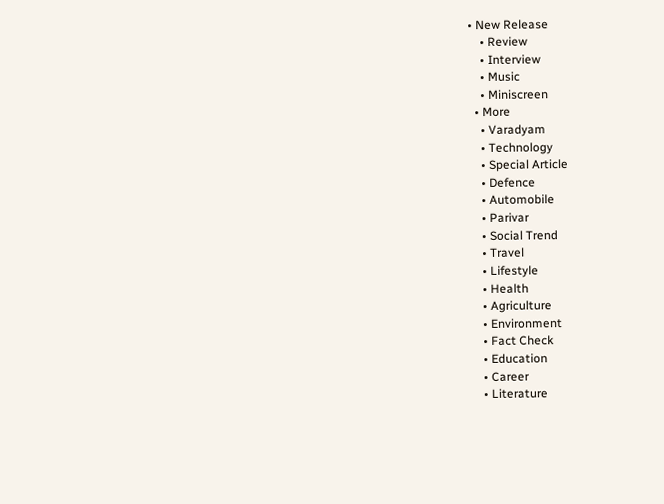• New Release
    • Review
    • Interview
    • Music
    • Miniscreen
  • More
    • Varadyam
    • Technology
    • Special Article
    • Defence
    • Automobile
    • Parivar
    • Social Trend
    • Travel
    • Lifestyle
    • Health
    • Agriculture
    • Environment
    • Fact Check
    • Education
    • Career
    • Literature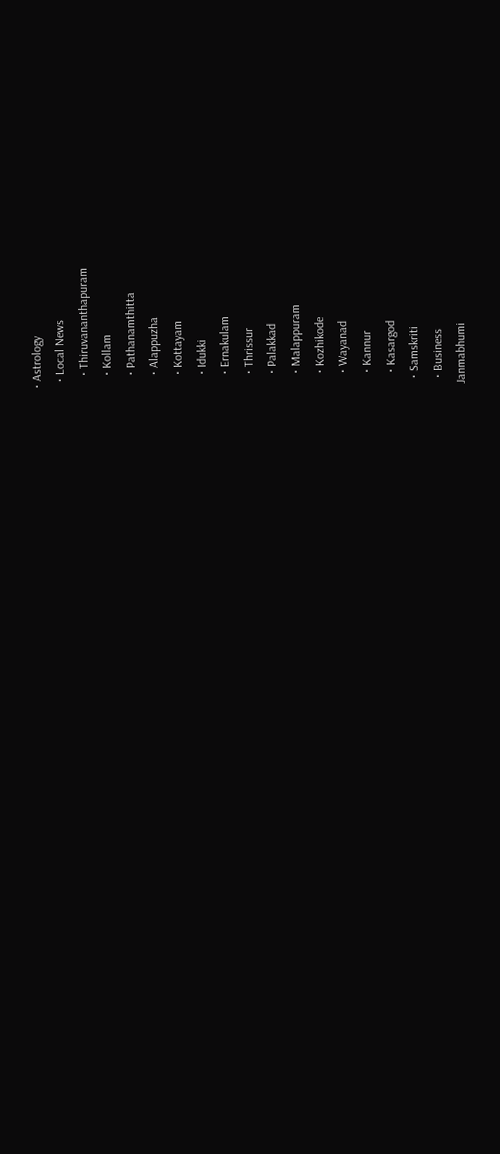• Astrology
  • Local News
    • Thiruvananthapuram
    • Kollam
    • Pathanamthitta
    • Alappuzha
    • Kottayam
    • Idukki
    • Ernakulam
    • Thrissur
    • Palakkad
    • Malappuram
    • Kozhikode
    • Wayanad
    • Kannur
    • Kasargod
  • Samskriti
  • Business
Janmabhumi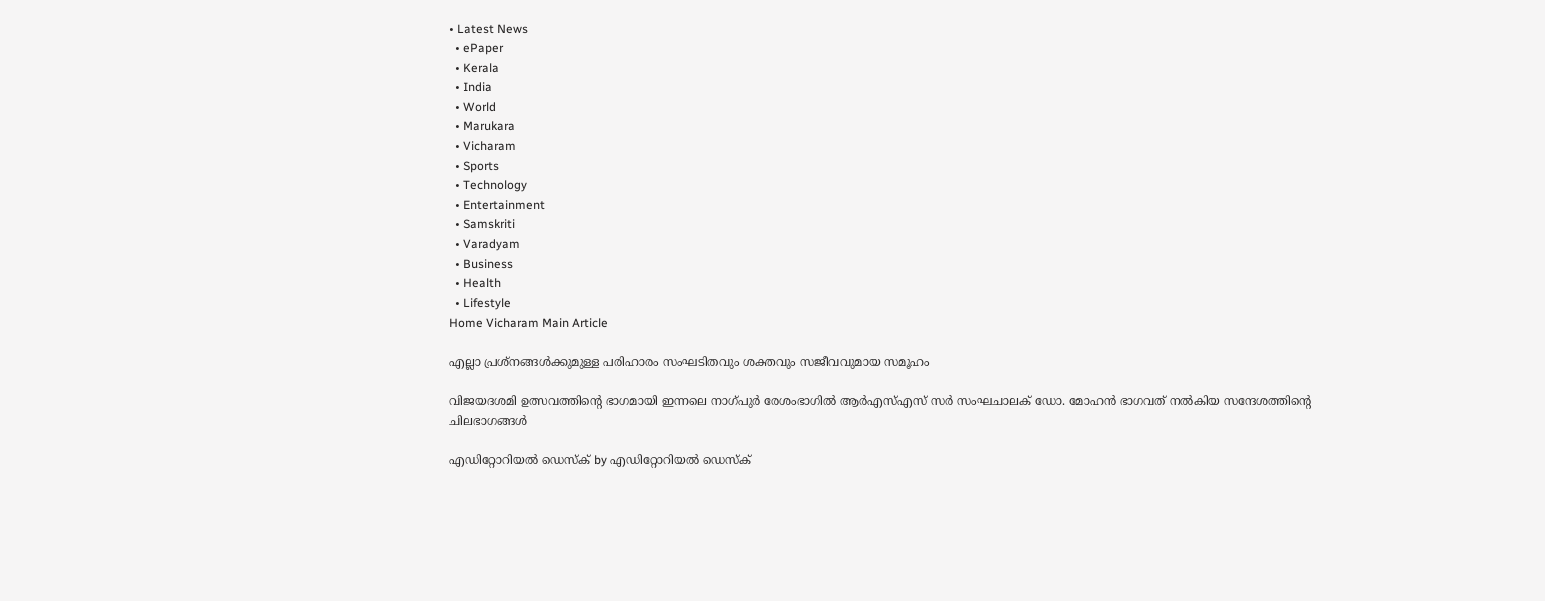• Latest News
  • ePaper
  • Kerala
  • India
  • World
  • Marukara
  • Vicharam
  • Sports
  • Technology
  • Entertainment
  • Samskriti
  • Varadyam
  • Business
  • Health
  • Lifestyle
Home Vicharam Main Article

എല്ലാ പ്രശ്‌നങ്ങള്‍ക്കുമുള്ള പരിഹാരം സംഘടിതവും ശക്തവും സജീവവുമായ സമൂഹം

വിജയദശമി ഉത്സവത്തിന്റെ ഭാഗമായി ഇന്നലെ നാഗ്പുര്‍ രേശംഭാഗില്‍ ആര്‍എസ്എസ് സര്‍ സംഘചാലക് ഡോ. മോഹന്‍ ഭാഗവത് നല്‍കിയ സന്ദേശത്തിന്റെ ചിലഭാഗങ്ങള്‍

എഡിറ്റോറിയൽ ഡെസ്ക് by എഡിറ്റോറിയൽ ഡെസ്ക്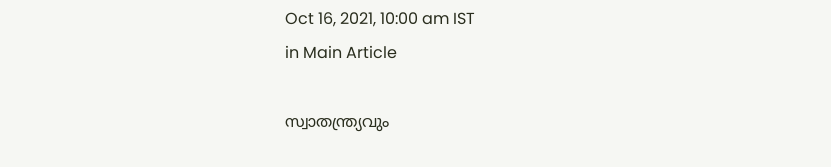Oct 16, 2021, 10:00 am IST
in Main Article

സ്വാതന്ത്ര്യവും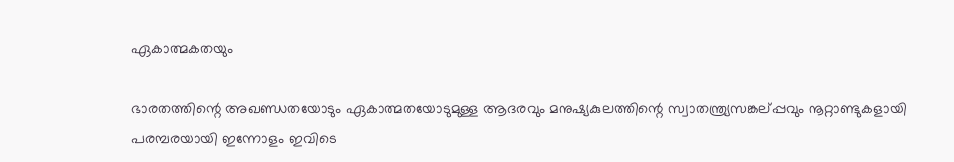ഏകാത്മകതയും

ഭാരതത്തിന്റെ അഖണ്ഡതയോടും ഏകാത്മതയോടുമുള്ള ആദരവും മനുഷ്യകുലത്തിന്റെ സ്വാതന്ത്ര്യസങ്കല്പ്പവും നൂറ്റാണ്ടുകളായി പരമ്പരയായി ഇന്നോളം ഇവിടെ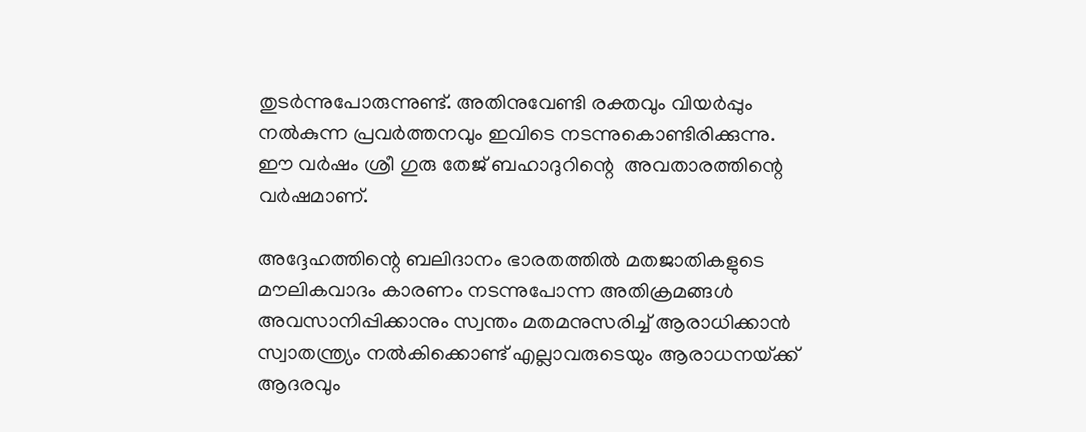തുടര്‍ന്നുപോരുന്നുണ്ട്. അതിനുവേണ്ടി രക്തവും വിയര്‍പ്പും നല്‍കുന്ന പ്രവര്‍ത്തനവും ഇവിടെ നടന്നുകൊണ്ടിരിക്കുന്നു. ഈ വര്‍ഷം ശ്രീ ഗുരു തേജ് ബഹാദുറിന്റെ  അവതാരത്തിന്റെ വര്‍ഷമാണ്.

അദ്ദേഹത്തിന്റെ ബലിദാനം ഭാരതത്തില്‍ മതജാതികളുടെ മൗലികവാദം കാരണം നടന്നുപോന്ന അതിക്രമങ്ങള്‍ അവസാനിപ്പിക്കാനും സ്വന്തം മതമനുസരിച്ച് ആരാധിക്കാന്‍ സ്വാതന്ത്ര്യം നല്‍കിക്കൊണ്ട് എല്ലാവരുടെയും ആരാധനയ്‌ക്ക് ആദരവും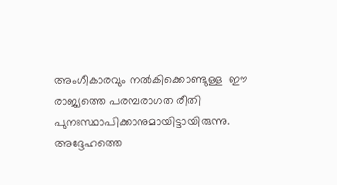അംഗീകാരവും നല്‍കിക്കൊണ്ടുള്ള  ഈ രാജ്യത്തെ പരമ്പരാഗത രീതി പുനഃസ്ഥാപിക്കാനുമായിട്ടായിരുന്നു.  അദ്ദേഹത്തെ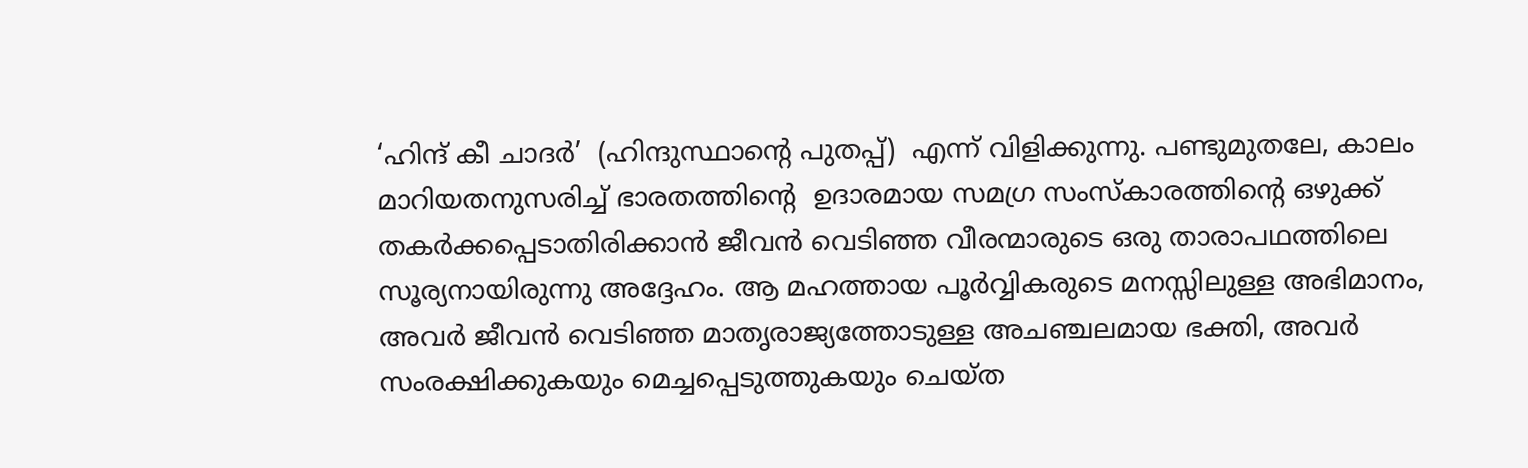‘ഹിന്ദ് കീ ചാദര്‍’  (ഹിന്ദുസ്ഥാന്റെ പുതപ്പ്)  എന്ന് വിളിക്കുന്നു. പണ്ടുമുതലേ, കാലം മാറിയതനുസരിച്ച് ഭാരതത്തിന്റെ  ഉദാരമായ സമഗ്ര സംസ്‌കാരത്തിന്റെ ഒഴുക്ക് തകര്‍ക്കപ്പെടാതിരിക്കാന്‍ ജീവന്‍ വെടിഞ്ഞ വീരന്മാരുടെ ഒരു താരാപഥത്തിലെ സൂര്യനായിരുന്നു അദ്ദേഹം. ആ മഹത്തായ പൂര്‍വ്വികരുടെ മനസ്സിലുള്ള അഭിമാനം, അവര്‍ ജീവന്‍ വെടിഞ്ഞ മാതൃരാജ്യത്തോടുള്ള അചഞ്ചലമായ ഭക്തി, അവര്‍ സംരക്ഷിക്കുകയും മെച്ചപ്പെടുത്തുകയും ചെയ്ത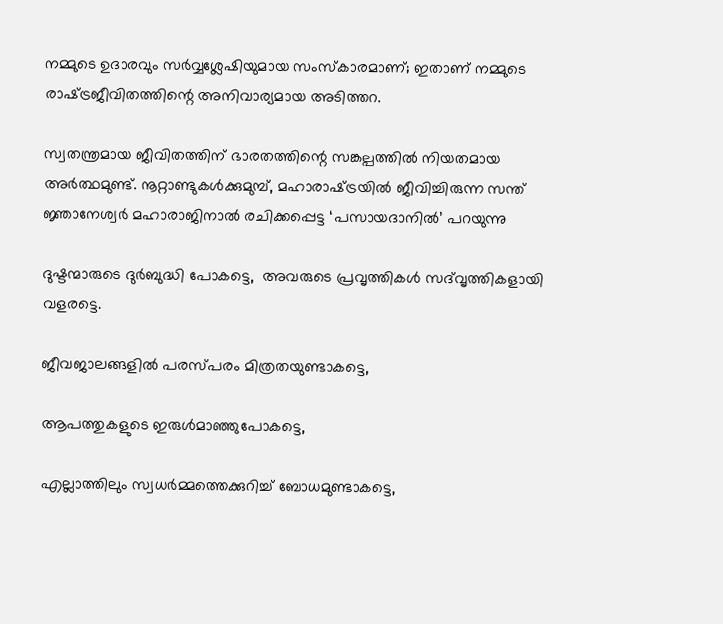നമ്മുടെ ഉദാരവും സര്‍വ്വശ്ലേഷിയുമായ സംസ്‌കാരമാണ്; ഇതാണ് നമ്മുടെ രാഷ്‌ട്രജീവിതത്തിന്റെ അനിവാര്യമായ അടിത്തറ.

സ്വതന്ത്രമായ ജീവിതത്തിന് ഭാരതത്തിന്റെ സങ്കല്പത്തില്‍ നിയതമായ അര്‍ത്ഥമുണ്ട്. നൂറ്റാണ്ടുകള്‍ക്കുമുമ്പ്, മഹാരാഷ്‌ട്രയില്‍ ജീവിച്ചിരുന്ന സന്ത് ജ്ഞാനേശ്വര്‍ മഹാരാജിനാല്‍ രചിക്കപ്പെട്ട ‘പസായദാനില്‍’ പറയുന്നു

ദുഷ്ടന്മാരുടെ ദുര്‍ബുദ്ധി പോകട്ടെ,  അവരുടെ പ്രവൃത്തികള്‍ സദ്‌വൃത്തികളായി വളരട്ടെ.

ജീവജാലങ്ങളില്‍ പരസ്പരം മിത്രതയുണ്ടാകട്ടെ,

ആപത്തുകളുടെ ഇരുള്‍മാഞ്ഞുപോകട്ടെ,

എല്ലാത്തിലും സ്വധര്‍മ്മത്തെക്കുറിച്ച് ബോധമുണ്ടാകട്ടെ,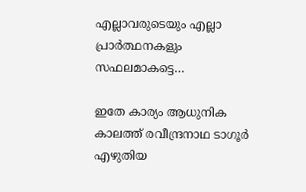എല്ലാവരുടെയും എല്ലാ പ്രാര്‍ത്ഥനകളും സഫലമാകട്ടെ…

ഇതേ കാര്യം ആധുനിക കാലത്ത് രവീന്ദ്രനാഥ ടാഗൂര്‍ എഴുതിയ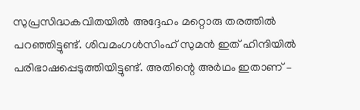സുപ്രസിദ്ധകവിതയില്‍ അദ്ദേഹം മറ്റൊരു തരത്തില്‍ പറഞ്ഞിട്ടുണ്ട്. ശിവമംഗള്‍സിംഹ് സുമന്‍ ഇത് ഹിന്ദിയില്‍ പരിഭാഷപ്പെടുത്തിയിട്ടുണ്ട്. അതിന്റെ അര്‍ഥം ഇതാണ് –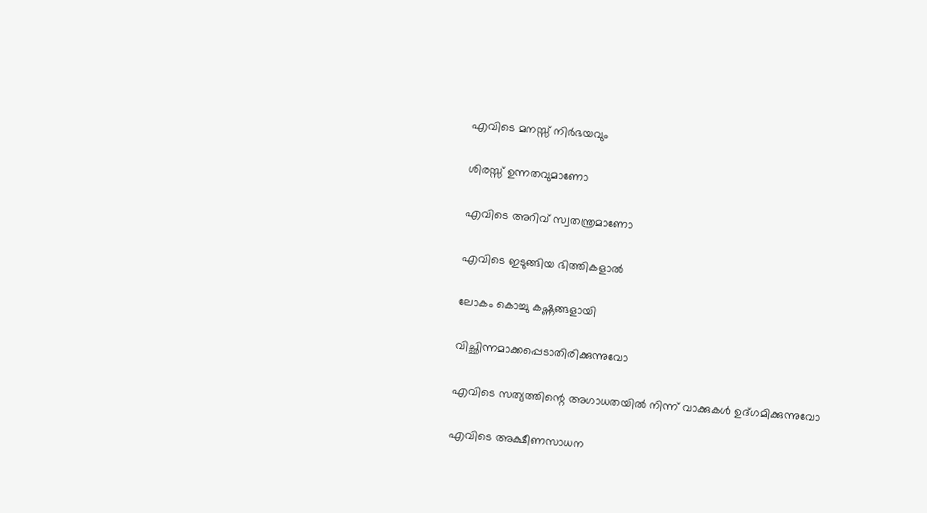എവിടെ മനസ്സ് നിര്‍ഭയവും

ശിരസ്സ് ഉന്നതവുമാണോ

എവിടെ അറിവ് സ്വതന്ത്രമാണോ

എവിടെ ഇടുങ്ങിയ ഭിത്തികളാല്‍

ലോകം കൊച്ചു കഷ്ണങ്ങളായി

വിച്ഛിന്നമാക്കപ്പെടാതിരിക്കുന്നുവോ

എവിടെ സത്യത്തിന്റെ അഗാധതയില്‍ നിന്ന് വാക്കുകള്‍ ഉദ്ഗമിക്കുന്നുവോ

എവിടെ അക്ഷീണസാധന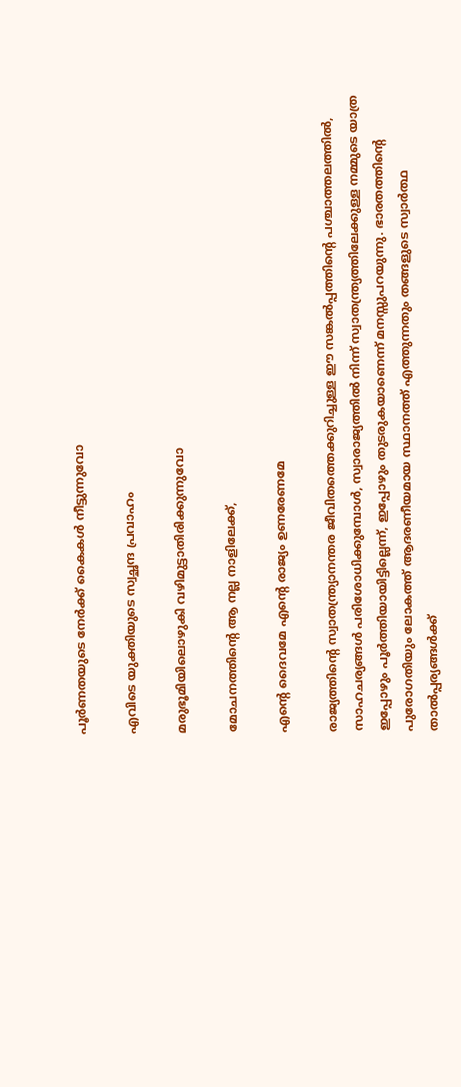പൂര്‍ണതയുടെ നേര്‍ക്ക് കൈകള്‍ നീട്ടുന്നുവോ

എവിടെ യുക്തിയുടെ സ്വച്ഛന്ദ പ്രവാഹം

മരുഭൂമിയിലൊഴുകി വഴിമുട്ടാതിരിക്കുന്നുവോ

മോചനത്തിന്റെ ആ നല്ല നാളിലേക്ക്,

എന്റെ ദൈവമേ എന്റെ രാജ്യം ഉണരേണമേ

രാജ്യത്തിന്റെ സ്വാതന്ത്ര്യാനന്തര ജീവിതത്തെക്കുറിച്ചുള്ള ഈ സങ്കല്‍പ്പത്തിന്റെ പശ്ചാത്തലത്തില്‍, സാഹചര്യങ്ങള്‍ പരിശോധിക്കുമ്പോള്‍, സ്വാരാജ്യത്തില്‍ നിന്ന് സ്വാതന്ത്ര്യത്തിലേക്കുള്ള നമ്മുടെ യാത്ര ഇപ്പോഴും പൂര്‍ത്തിയായിട്ടില്ലെന്ന്, ഇപ്പോഴും തുടരുകയാണെന്ന് മനസ്സുപറയുന്നു. ഭാരതത്തിന്റെ പുരോഗതിയും ലോകത്ത് ആദരണീയമായ സ്ഥാനത്ത് എത്തുന്നതും തങ്ങളുടെ സ്വാര്‍ത്ഥ താല്‍പ്പര്യങ്ങള്‍ക്ക്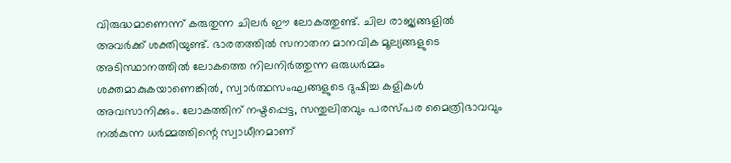വിരുദ്ധമാണെന്ന് കരുതുന്ന ചിലര്‍ ഈ ലോകത്തുണ്ട്. ചില രാജ്യങ്ങളില്‍ അവര്‍ക്ക് ശക്തിയുണ്ട്. ഭാരതത്തില്‍ സനാതന മാനവിക മൂല്യങ്ങളുടെ അടിസ്ഥാനത്തില്‍ ലോകത്തെ നിലനിര്‍ത്തുന്ന ഒരുധര്‍മ്മം ശക്തമാകുകയാണെങ്കില്‍, സ്വാര്‍ത്ഥസംഘങ്ങളുടെ ദുഷിച്ച കളികള്‍ അവസാനിക്കും. ലോകത്തിന് നഷ്ടപ്പെട്ട, സന്തുലിതവും പരസ്പര മൈത്രിഭാവവും നല്‍കുന്ന ധര്‍മ്മത്തിന്റെ സ്വാധീനമാണ്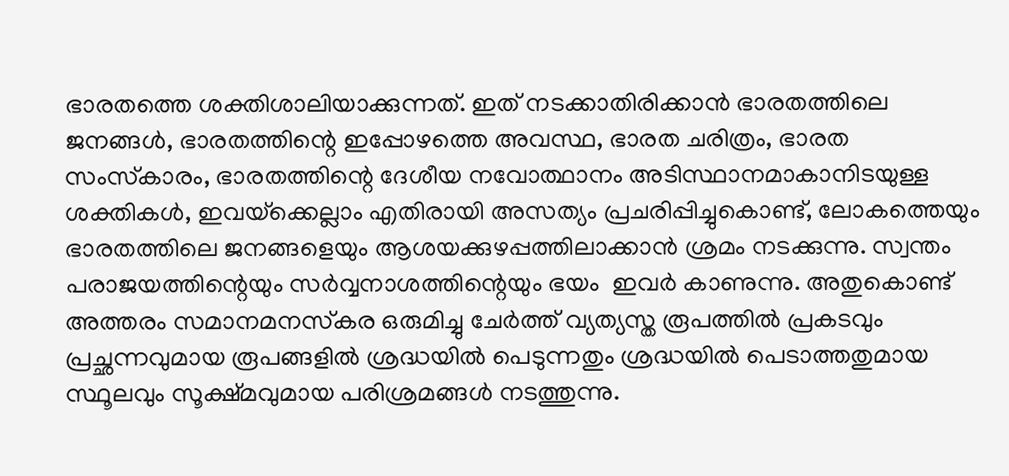ഭാരതത്തെ ശക്തിശാലിയാക്കുന്നത്. ഇത് നടക്കാതിരിക്കാന്‍ ഭാരതത്തിലെ ജനങ്ങള്‍, ഭാരതത്തിന്റെ ഇപ്പോഴത്തെ അവസ്ഥ, ഭാരത ചരിത്രം, ഭാരത സംസ്‌കാരം, ഭാരതത്തിന്റെ ദേശീയ നവോത്ഥാനം അടിസ്ഥാനമാകാനിടയുള്ള ശക്തികള്‍, ഇവയ്‌ക്കെല്ലാം എതിരായി അസത്യം പ്രചരിപ്പിച്ചുകൊണ്ട്, ലോകത്തെയും ഭാരതത്തിലെ ജനങ്ങളെയും ആശയക്കുഴപ്പത്തിലാക്കാന്‍ ശ്രമം നടക്കുന്നു. സ്വന്തം പരാജയത്തിന്റെയും സര്‍വ്വനാശത്തിന്റെയും ഭയം  ഇവര്‍ കാണുന്നു. അതുകൊണ്ട് അത്തരം സമാനമനസ്‌കര ഒരുമിച്ചു ചേര്‍ത്ത് വ്യത്യസ്ത രൂപത്തില്‍ പ്രകടവും പ്രച്ഛന്നവുമായ രൂപങ്ങളില്‍ ശ്രദ്ധയില്‍ പെടുന്നതും ശ്രദ്ധയില്‍ പെടാത്തതുമായ സ്ഥൂലവും സൂക്ഷ്മവുമായ പരിശ്രമങ്ങള്‍ നടത്തുന്നു.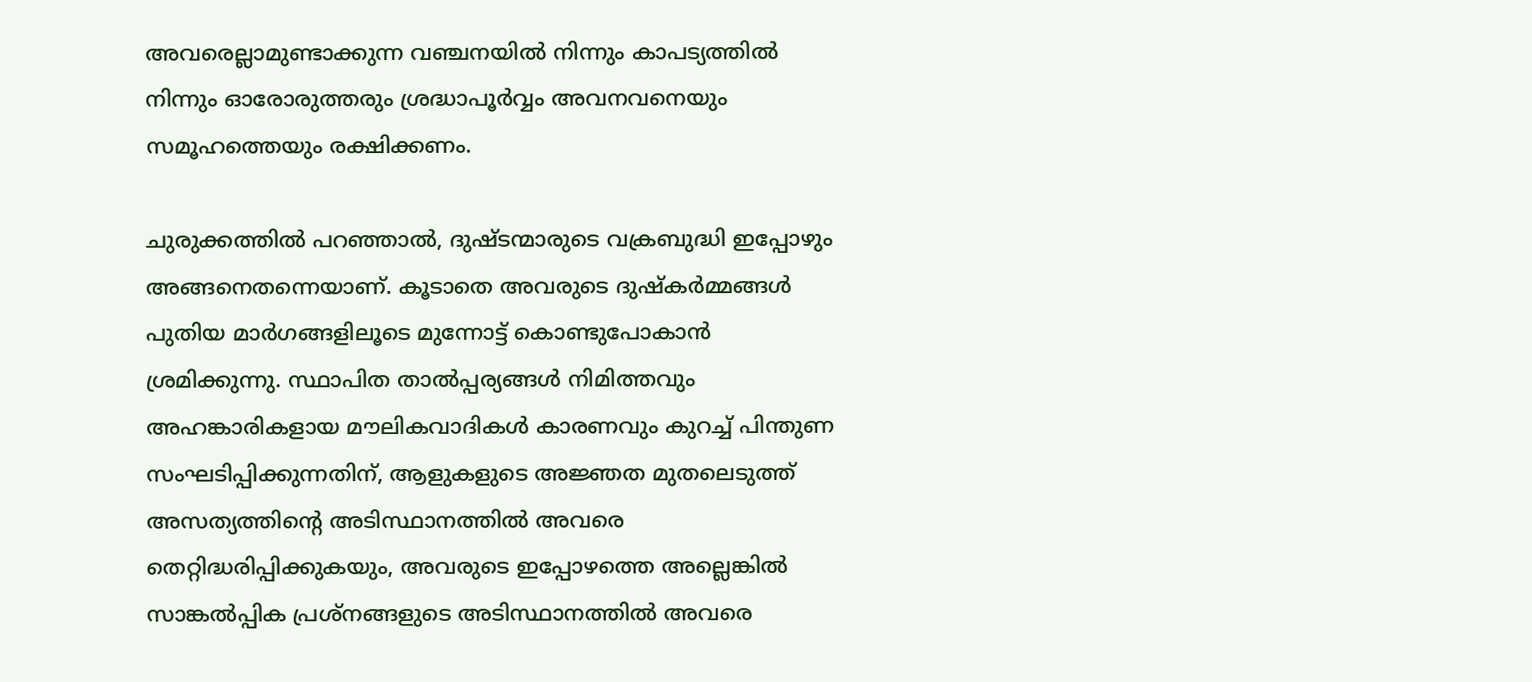അവരെല്ലാമുണ്ടാക്കുന്ന വഞ്ചനയില്‍ നിന്നും കാപട്യത്തില്‍ നിന്നും ഓരോരുത്തരും ശ്രദ്ധാപൂര്‍വ്വം അവനവനെയും സമൂഹത്തെയും രക്ഷിക്കണം.

ചുരുക്കത്തില്‍ പറഞ്ഞാല്‍, ദുഷ്ടന്മാരുടെ വക്രബുദ്ധി ഇപ്പോഴും അങ്ങനെതന്നെയാണ്. കൂടാതെ അവരുടെ ദുഷ്‌കര്‍മ്മങ്ങള്‍ പുതിയ മാര്‍ഗങ്ങളിലൂടെ മുന്നോട്ട് കൊണ്ടുപോകാന്‍ ശ്രമിക്കുന്നു. സ്ഥാപിത താല്‍പ്പര്യങ്ങള്‍ നിമിത്തവും അഹങ്കാരികളായ മൗലികവാദികള്‍ കാരണവും കുറച്ച് പിന്തുണ സംഘടിപ്പിക്കുന്നതിന്, ആളുകളുടെ അജ്ഞത മുതലെടുത്ത് അസത്യത്തിന്റെ അടിസ്ഥാനത്തില്‍ അവരെ തെറ്റിദ്ധരിപ്പിക്കുകയും, അവരുടെ ഇപ്പോഴത്തെ അല്ലെങ്കില്‍ സാങ്കല്‍പ്പിക പ്രശ്‌നങ്ങളുടെ അടിസ്ഥാനത്തില്‍ അവരെ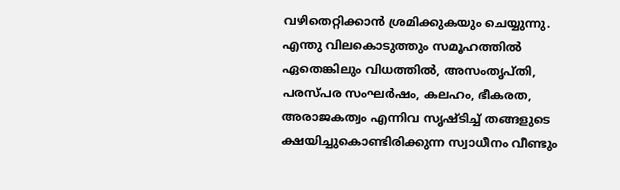വഴിതെറ്റിക്കാന്‍ ശ്രമിക്കുകയും ചെയ്യുന്നു. എന്തു വിലകൊടുത്തും സമൂഹത്തില്‍ ഏതെങ്കിലും വിധത്തില്‍, അസംതൃപ്തി,  പരസ്പര സംഘര്‍ഷം, കലഹം, ഭീകരത, അരാജകത്വം എന്നിവ സൃഷ്ടിച്ച് തങ്ങളുടെ ക്ഷയിച്ചുകൊണ്ടിരിക്കുന്ന സ്വാധീനം വീണ്ടും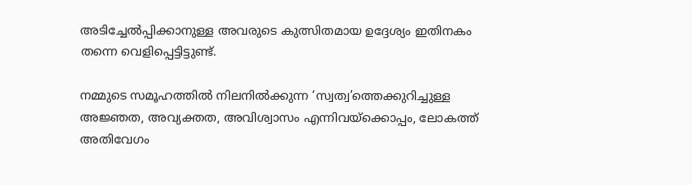അടിച്ചേല്‍പ്പിക്കാനുള്ള അവരുടെ കുത്സിതമായ ഉദ്ദേശ്യം ഇതിനകം തന്നെ വെളിപ്പെട്ടിട്ടുണ്ട്.

നമ്മുടെ സമൂഹത്തില്‍ നിലനില്‍ക്കുന്ന ‘സ്വത്വ’ത്തെക്കുറിച്ചുള്ള അജ്ഞത, അവ്യക്തത, അവിശ്വാസം എന്നിവയ്‌ക്കൊപ്പം, ലോകത്ത് അതിവേഗം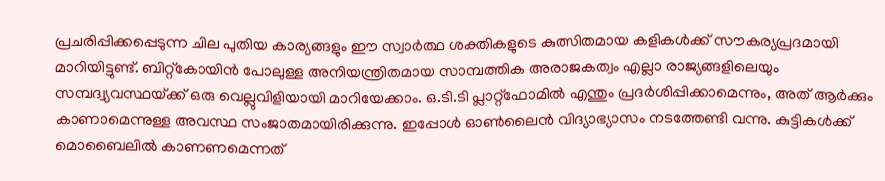പ്രചരിപ്പിക്കപ്പെടുന്ന ചില പുതിയ കാര്യങ്ങളും ഈ സ്വാര്‍ത്ഥ ശക്തികളുടെ കുത്സിതമായ കളികള്‍ക്ക് സൗകര്യപ്രദമായി മാറിയിട്ടുണ്ട്. ബിറ്റ്‌കോയിന്‍ പോലുള്ള അനിയന്ത്രിതമായ സാമ്പത്തിക അരാജകത്വം എല്ലാ രാജ്യങ്ങളിലെയും സമ്പദ്വ്യവസ്ഥയ്‌ക്ക് ഒരു വെല്ലുവിളിയായി മാറിയേക്കാം. ഒ.ടി.ടി പ്ലാറ്റ്‌ഫോമില്‍ എന്തും പ്രദര്‍ശിപ്പിക്കാമെന്നും, അത് ആര്‍ക്കും കാണാമെന്നുള്ള അവസ്ഥ സംജാതമായിരിക്കുന്നു. ഇപ്പോള്‍ ഓണ്‍ലൈന്‍ വിദ്യാഭ്യാസം നടത്തേണ്ടി വന്നു. കുട്ടികള്‍ക്ക് മൊബൈലില്‍ കാണണമെന്നത്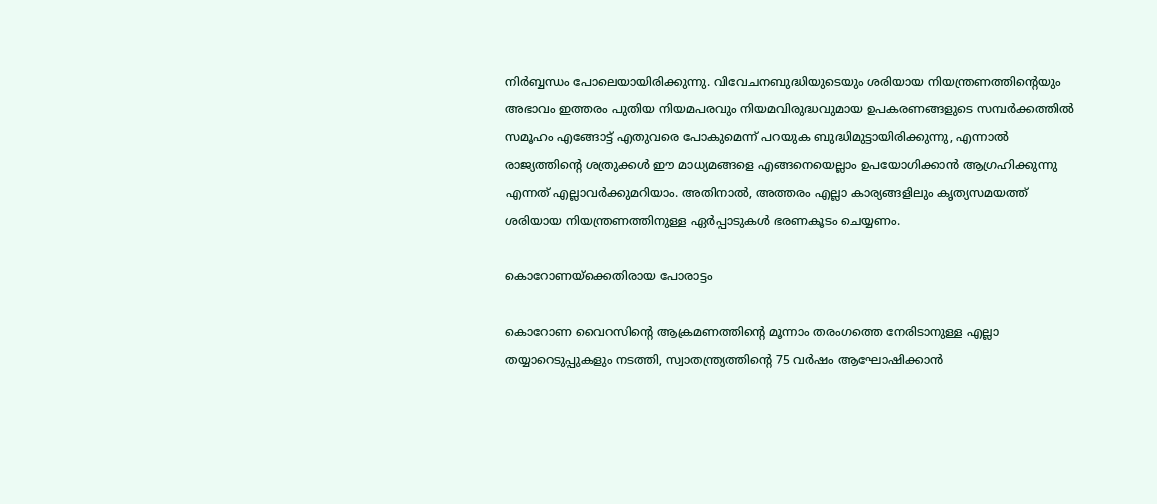നിര്‍ബ്ബന്ധം പോലെയായിരിക്കുന്നു. വിവേചനബുദ്ധിയുടെയും ശരിയായ നിയന്ത്രണത്തിന്റെയും അഭാവം ഇത്തരം പുതിയ നിയമപരവും നിയമവിരുദ്ധവുമായ ഉപകരണങ്ങളുടെ സമ്പര്‍ക്കത്തില്‍ സമൂഹം എങ്ങോട്ട് എതുവരെ പോകുമെന്ന് പറയുക ബുദ്ധിമുട്ടായിരിക്കുന്നു, എന്നാല്‍ രാജ്യത്തിന്റെ ശത്രുക്കള്‍ ഈ മാധ്യമങ്ങളെ എങ്ങനെയെല്ലാം ഉപയോഗിക്കാന്‍ ആഗ്രഹിക്കുന്നു എന്നത് എല്ലാവര്‍ക്കുമറിയാം. അതിനാല്‍, അത്തരം എല്ലാ കാര്യങ്ങളിലും കൃത്യസമയത്ത് ശരിയായ നിയന്ത്രണത്തിനുള്ള ഏര്‍പ്പാടുകള്‍ ഭരണകൂടം ചെയ്യണം.

കൊറോണയ്‌ക്കെതിരായ പോരാട്ടം

കൊറോണ വൈറസിന്റെ ആക്രമണത്തിന്റെ മൂന്നാം തരംഗത്തെ നേരിടാനുള്ള എല്ലാ തയ്യാറെടുപ്പുകളും നടത്തി, സ്വാതന്ത്ര്യത്തിന്റെ 75 വര്‍ഷം ആഘോഷിക്കാന്‍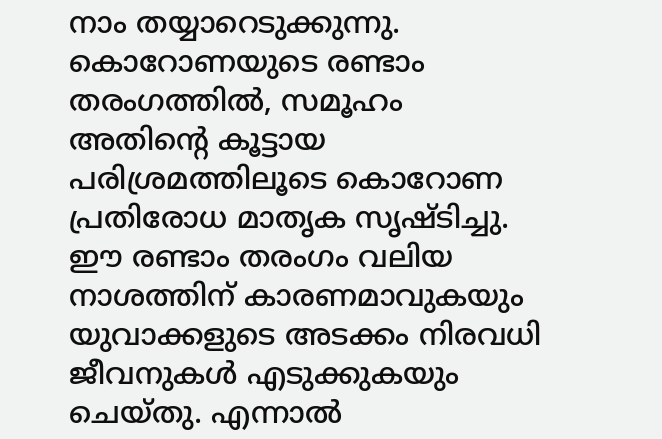നാം തയ്യാറെടുക്കുന്നു. കൊറോണയുടെ രണ്ടാം തരംഗത്തില്‍, സമൂഹം അതിന്റെ കൂട്ടായ പരിശ്രമത്തിലൂടെ കൊറോണ പ്രതിരോധ മാതൃക സൃഷ്ടിച്ചു. ഈ രണ്ടാം തരംഗം വലിയ നാശത്തിന് കാരണമാവുകയും യുവാക്കളുടെ അടക്കം നിരവധി ജീവനുകള്‍ എടുക്കുകയും ചെയ്തു. എന്നാല്‍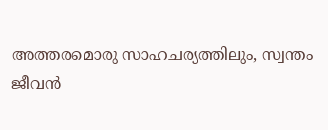അത്തരമൊരു സാഹചര്യത്തിലും, സ്വന്തം ജീവന്‍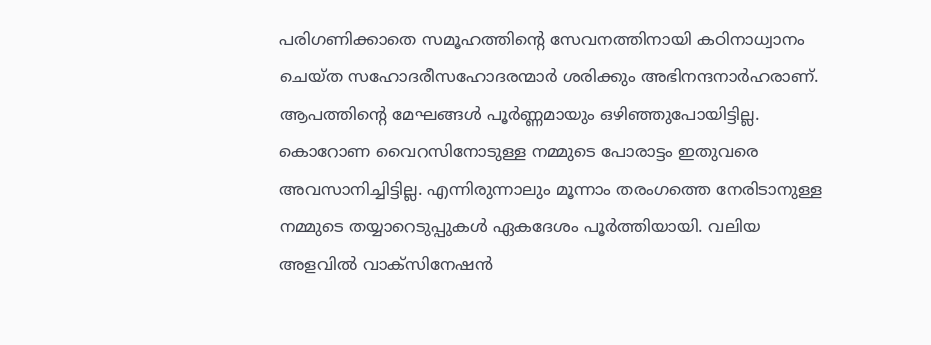പരിഗണിക്കാതെ സമൂഹത്തിന്റെ സേവനത്തിനായി കഠിനാധ്വാനം ചെയ്ത സഹോദരീസഹോദരന്മാര്‍ ശരിക്കും അഭിനന്ദനാര്‍ഹരാണ്. ആപത്തിന്റെ മേഘങ്ങള്‍ പൂര്‍ണ്ണമായും ഒഴിഞ്ഞുപോയിട്ടില്ല. കൊറോണ വൈറസിനോടുള്ള നമ്മുടെ പോരാട്ടം ഇതുവരെ അവസാനിച്ചിട്ടില്ല. എന്നിരുന്നാലും മൂന്നാം തരംഗത്തെ നേരിടാനുള്ള നമ്മുടെ തയ്യാറെടുപ്പുകള്‍ ഏകദേശം പൂര്‍ത്തിയായി. വലിയ അളവില്‍ വാക്‌സിനേഷന്‍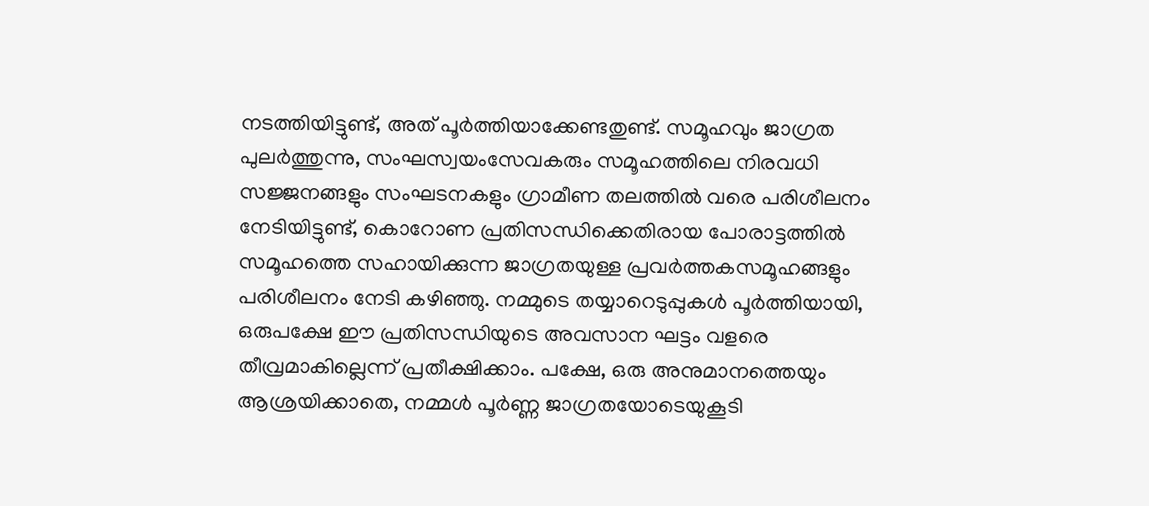നടത്തിയിട്ടുണ്ട്, അത് പൂര്‍ത്തിയാക്കേണ്ടതുണ്ട്. സമൂഹവും ജാഗ്രത പുലര്‍ത്തുന്നു, സംഘസ്വയംസേവകരും സമൂഹത്തിലെ നിരവധി സജ്ജനങ്ങളും സംഘടനകളും ഗ്രാമീണ തലത്തില്‍ വരെ പരിശീലനം നേടിയിട്ടുണ്ട്, കൊറോണ പ്രതിസന്ധിക്കെതിരായ പോരാട്ടത്തില്‍ സമൂഹത്തെ സഹായിക്കുന്ന ജാഗ്രതയുള്ള പ്രവര്‍ത്തകസമൂഹങ്ങളും പരിശീലനം നേടി കഴിഞ്ഞു. നമ്മുടെ തയ്യാറെടുപ്പുകള്‍ പൂര്‍ത്തിയായി, ഒരുപക്ഷേ ഈ പ്രതിസന്ധിയുടെ അവസാന ഘട്ടം വളരെ തീവ്രമാകില്ലെന്ന് പ്രതീക്ഷിക്കാം. പക്ഷേ, ഒരു അനുമാനത്തെയും ആശ്രയിക്കാതെ, നമ്മള്‍ പൂര്‍ണ്ണ ജാഗ്രതയോടെയുകൂടി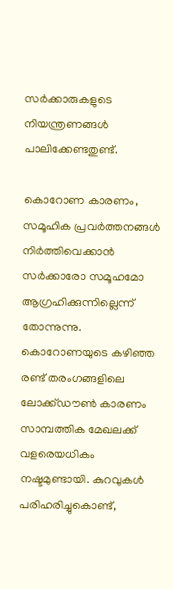സര്‍ക്കാരുകളുടെ നിയന്ത്രണങ്ങള്‍ പാലിക്കേണ്ടതുണ്ട്.

കൊറോണ കാരണം, സമൂഹിക പ്രവര്‍ത്തനങ്ങള്‍ നിര്‍ത്തിവെക്കാന്‍  സര്‍ക്കാരോ സമൂഹമോ ആഗ്രഹിക്കുന്നില്ലെന്ന് തോന്നുന്നു. കൊറോണയുടെ കഴിഞ്ഞ രണ്ട് തരംഗങ്ങളിലെ ലോക്ക്ഡൗണ്‍ കാരണം സാമ്പത്തിക മേഖലക്ക് വളരെയധികം നഷ്ടമുണ്ടായി. കുറവുകള്‍ പരിഹരിച്ചുകൊണ്ട്,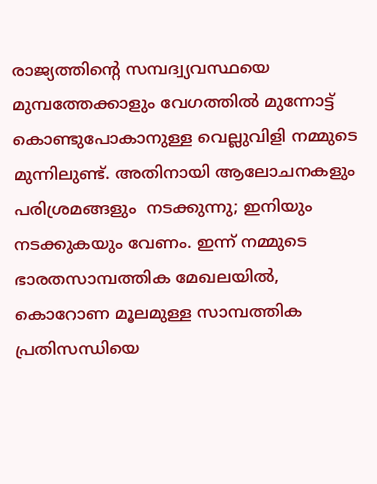രാജ്യത്തിന്റെ സമ്പദ്വ്യവസ്ഥയെ മുമ്പത്തേക്കാളും വേഗത്തില്‍ മുന്നോട്ട് കൊണ്ടുപോകാനുള്ള വെല്ലുവിളി നമ്മുടെ മുന്നിലുണ്ട്. അതിനായി ആലോചനകളും പരിശ്രമങ്ങളും  നടക്കുന്നു; ഇനിയും നടക്കുകയും വേണം. ഇന്ന് നമ്മുടെ ഭാരതസാമ്പത്തിക മേഖലയില്‍, കൊറോണ മൂലമുള്ള സാമ്പത്തിക പ്രതിസന്ധിയെ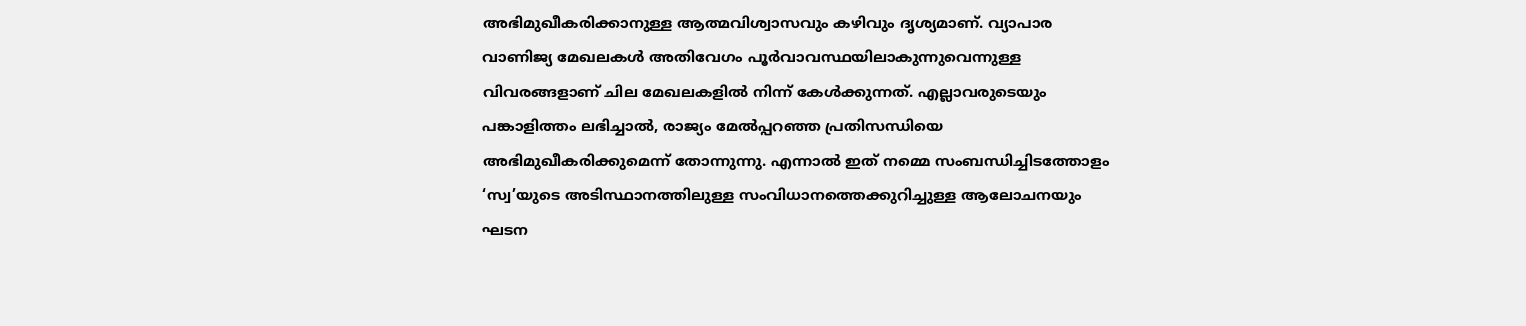അഭിമുഖീകരിക്കാനുള്ള ആത്മവിശ്വാസവും കഴിവും ദൃശ്യമാണ്. വ്യാപാര വാണിജ്യ മേഖലകള്‍ അതിവേഗം പൂര്‍വാവസ്ഥയിലാകുന്നുവെന്നുള്ള വിവരങ്ങളാണ് ചില മേഖലകളില്‍ നിന്ന് കേള്‍ക്കുന്നത്. എല്ലാവരുടെയും പങ്കാളിത്തം ലഭിച്ചാല്‍, രാജ്യം മേല്‍പ്പറഞ്ഞ പ്രതിസന്ധിയെ അഭിമുഖീകരിക്കുമെന്ന് തോന്നുന്നു. എന്നാല്‍ ഇത് നമ്മെ സംബന്ധിച്ചിടത്തോളം   ‘സ്വ’യുടെ അടിസ്ഥാനത്തിലുള്ള സംവിധാനത്തെക്കുറിച്ചുള്ള ആലോചനയും ഘടന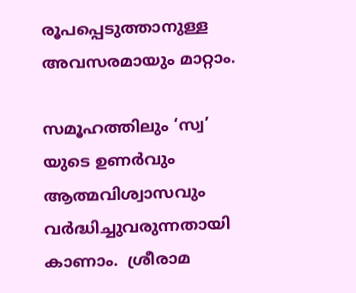രൂപപ്പെടുത്താനുള്ള അവസരമായും മാറ്റാം.

സമൂഹത്തിലും ‘സ്വ’ യുടെ ഉണര്‍വും ആത്മവിശ്വാസവും വര്‍ദ്ധിച്ചുവരുന്നതായി കാണാം.  ശ്രീരാമ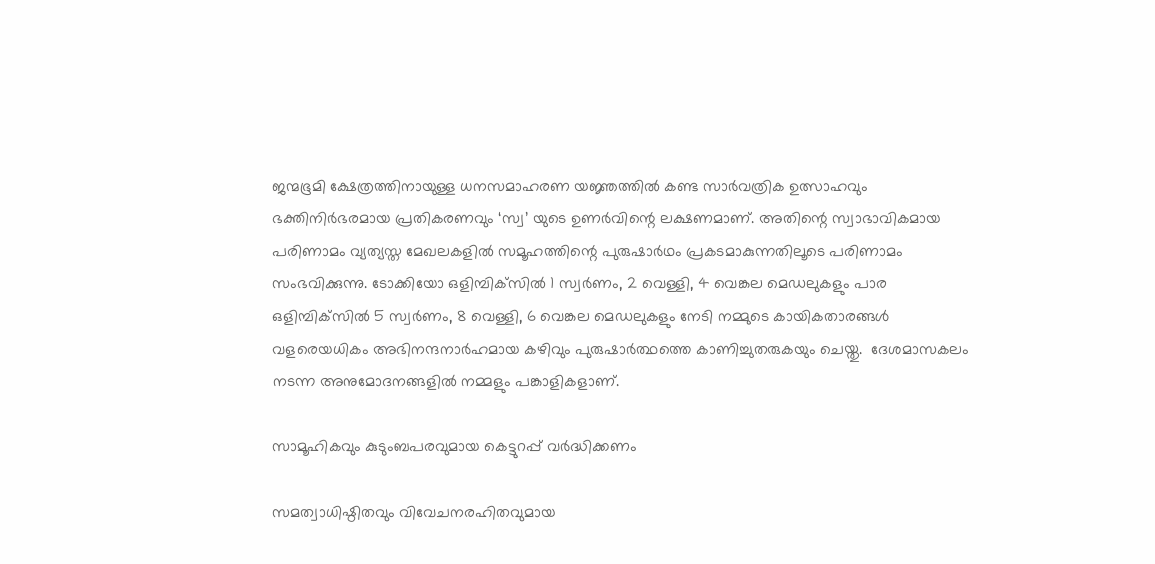ജന്മഭൂമി ക്ഷേത്രത്തിനായുള്ള ധനസമാഹരണ യജ്ഞത്തില്‍ കണ്ട സാര്‍വത്രിക ഉത്സാഹവും ഭക്തിനിര്‍ഭരമായ പ്രതികരണവും ‘സ്വ’ യുടെ ഉണര്‍വിന്റെ ലക്ഷണമാണ്. അതിന്റെ സ്വാഭാവികമായ പരിണാമം വ്യത്യസ്ത മേഖലകളില്‍ സമൂഹത്തിന്റെ പുരുഷാര്‍ഥം പ്രകടമാകുന്നതിലൂടെ പരിണാമം സംഭവിക്കുന്നു. ടോക്കിയോ ഒളിമ്പിക്‌സില്‍ 1 സ്വര്‍ണം, 2 വെള്ളി, 4 വെങ്കല മെഡലുകളും പാര ഒളിമ്പിക്‌സില്‍ 5 സ്വര്‍ണം, 8 വെള്ളി, 6 വെങ്കല മെഡലുകളും നേടി നമ്മുടെ കായികതാരങ്ങള്‍ വളരെയധികം അഭിനന്ദനാര്‍ഹമായ കഴിവും പുരുഷാര്‍ത്ഥത്തെ കാണിച്ചുതരുകയും ചെയ്തു.  ദേശമാസകലം നടന്ന അനുമോദനങ്ങളില്‍ നമ്മളും പങ്കാളികളാണ്.

സാമൂഹികവും കുടുംബപരവുമായ കെട്ടുറപ്പ് വര്‍ദ്ധിക്കണം

സമത്വാധിഷ്ഠിതവും വിവേചനരഹിതവുമായ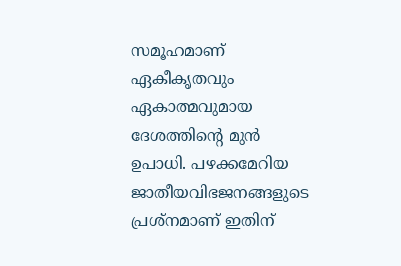സമൂഹമാണ് ഏകീകൃതവും ഏകാത്മവുമായ ദേശത്തിന്റെ മുന്‍ ഉപാധി. പഴക്കമേറിയ ജാതീയവിഭജനങ്ങളുടെ പ്രശ്‌നമാണ് ഇതിന്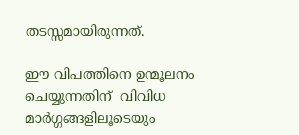തടസ്സമായിരുന്നത്.

ഈ വിപത്തിനെ ഉന്മൂലനം ചെയ്യുന്നതിന്  വിവിധ മാര്‍ഗ്ഗങ്ങളിലൂടെയും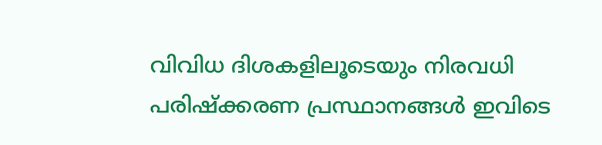വിവിധ ദിശകളിലൂടെയും നിരവധി പരിഷ്‌ക്കരണ പ്രസ്ഥാനങ്ങള്‍ ഇവിടെ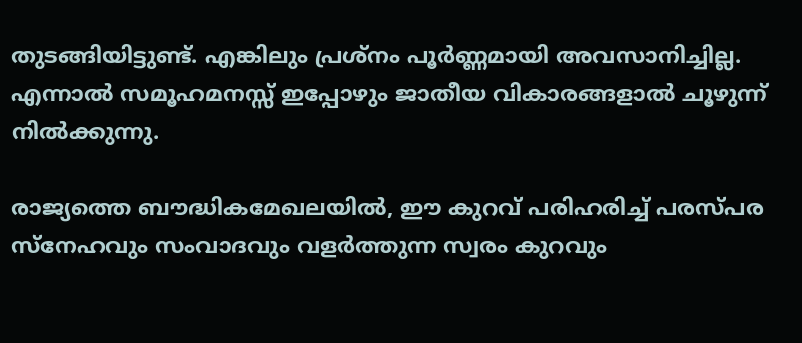തുടങ്ങിയിട്ടുണ്ട്. എങ്കിലും പ്രശ്‌നം പൂര്‍ണ്ണമായി അവസാനിച്ചില്ല. എന്നാല്‍ സമൂഹമനസ്സ് ഇപ്പോഴും ജാതീയ വികാരങ്ങളാല്‍ ചൂഴുന്ന് നില്‍ക്കുന്നു.

രാജ്യത്തെ ബൗദ്ധികമേഖലയില്‍, ഈ കുറവ് പരിഹരിച്ച് പരസ്പര സ്‌നേഹവും സംവാദവും വളര്‍ത്തുന്ന സ്വരം കുറവും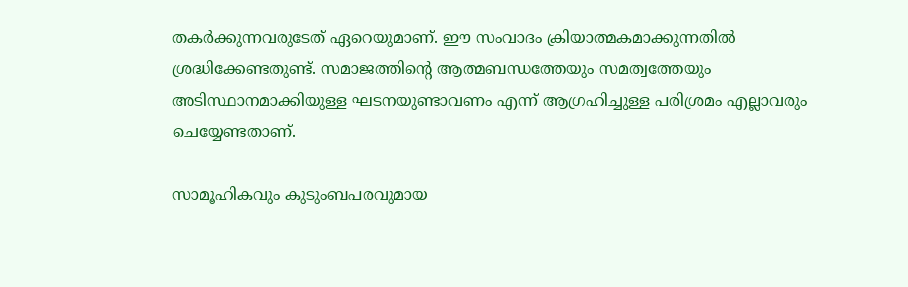തകര്‍ക്കുന്നവരുടേത് ഏറെയുമാണ്. ഈ സംവാദം ക്രിയാത്മകമാക്കുന്നതില്‍ ശ്രദ്ധിക്കേണ്ടതുണ്ട്. സമാജത്തിന്റെ ആത്മബന്ധത്തേയും സമത്വത്തേയും അടിസ്ഥാനമാക്കിയുള്ള ഘടനയുണ്ടാവണം എന്ന് ആഗ്രഹിച്ചുള്ള പരിശ്രമം എല്ലാവരും ചെയ്യേണ്ടതാണ്.

സാമൂഹികവും കുടുംബപരവുമായ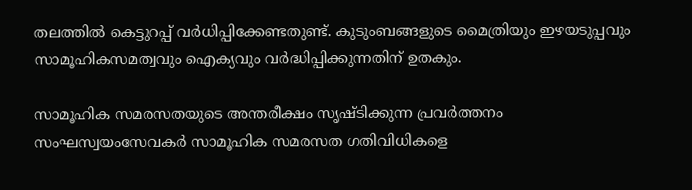തലത്തില്‍ കെട്ടുറപ്പ് വര്‍ധിപ്പിക്കേണ്ടതുണ്ട്. കുടുംബങ്ങളുടെ മൈത്രിയും ഇഴയടുപ്പവും സാമൂഹികസമത്വവും ഐക്യവും വര്‍ദ്ധിപ്പിക്കുന്നതിന് ഉതകും.

സാമൂഹിക സമരസതയുടെ അന്തരീക്ഷം സൃഷ്ടിക്കുന്ന പ്രവര്‍ത്തനം  സംഘസ്വയംസേവകര്‍ സാമൂഹിക സമരസത ഗതിവിധികളെ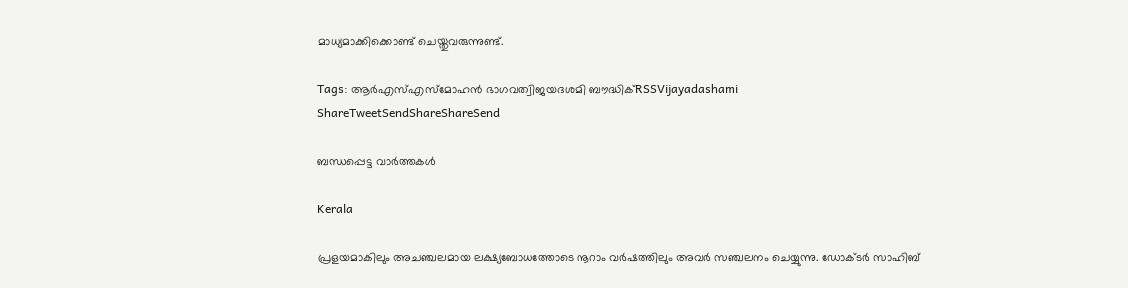മാധ്യമാക്കിക്കൊണ്ട് ചെയ്തുവരുന്നുണ്ട്.

Tags: ആര്‍എസ്എസ്മോഹന്‍ ഭാഗവത്വിജയദശമി ബൗദ്ധിക്RSSVijayadashami
ShareTweetSendShareShareSend

ബന്ധപ്പെട്ട വാര്‍ത്തകള്‍

Kerala

പ്രളയമാകിലും അചഞ്ചലമായ ലക്ഷ്യബോധത്തോടെ നൂറാം വർഷത്തിലും അവർ സഞ്ചലനം ചെയ്യുന്നു. ഡോക്ടർ സാഹിബ്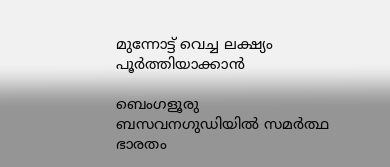മുന്നോട്ട് വെച്ച ലക്ഷ്യം പൂർത്തിയാക്കാൻ

ബെംഗളൂരു ബസവനഗുഡിയില്‍ സമര്‍ത്ഥ ഭാരതം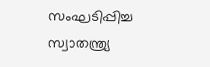സംഘടിപ്പിച്ച സ്വാതന്ത്ര്യ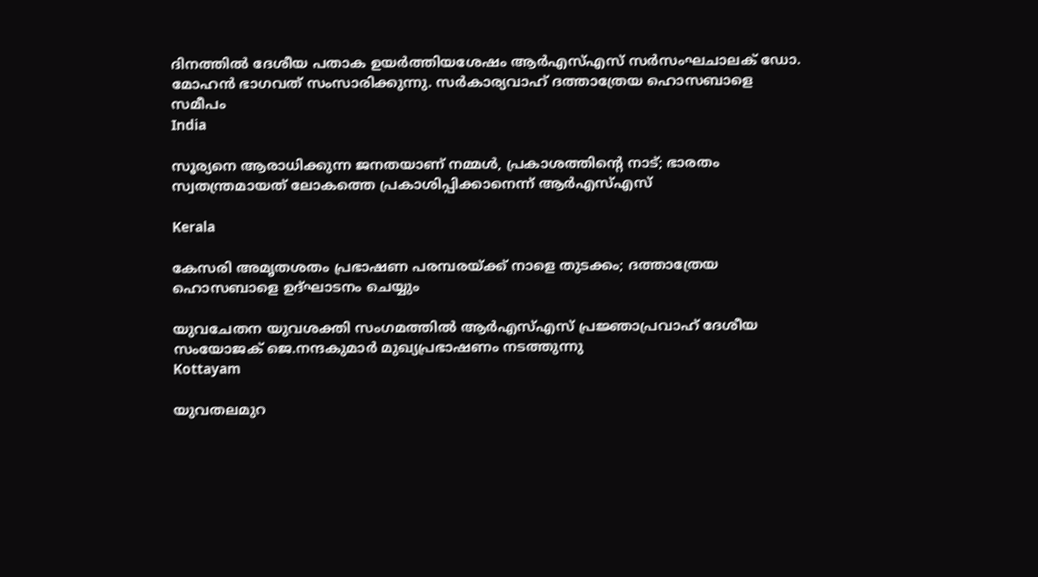ദിനത്തില്‍ ദേശീയ പതാക ഉയര്‍ത്തിയശേഷം ആര്‍എസ്എസ് സര്‍സംഘചാലക് ഡോ. മോഹന്‍ ഭാഗവത് സംസാരിക്കുന്നു. സര്‍കാര്യവാഹ് ദത്താത്രേയ ഹൊസബാളെ സമീപം
India

സൂര്യനെ ആരാധിക്കുന്ന ജനതയാണ് നമ്മള്‍, പ്രകാശത്തിന്റെ നാട്; ഭാരതം സ്വതന്ത്രമായത് ലോകത്തെ പ്രകാശിപ്പിക്കാനെന്ന് ആര്‍എസ്എസ്

Kerala

കേസരി അമൃതശതം പ്രഭാഷണ പരമ്പരയ്‌ക്ക് നാളെ തുടക്കം; ദത്താത്രേയ ഹൊസബാളെ ഉദ്ഘാടനം ചെയ്യും

യുവചേതന യുവശക്തി സംഗമത്തില്‍ ആര്‍എസ്എസ് പ്രജ്ഞാപ്രവാഹ് ദേശീയ സംയോജക് ജെ.നന്ദകുമാര്‍ മുഖ്യപ്രഭാഷണം നടത്തുന്നു
Kottayam

യുവതലമുറ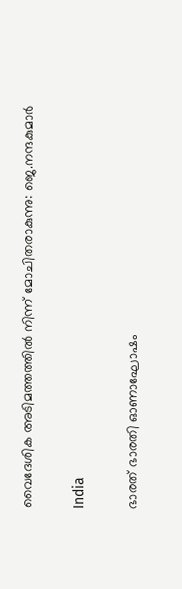വൈദേശിക അടിമത്തത്തില്‍ നിന്ന് മോചിതരാകുന്നു: ജെ.നന്ദകുമാര്‍

India

ഭാരത് ഭാരതി ഓണാഘോഷം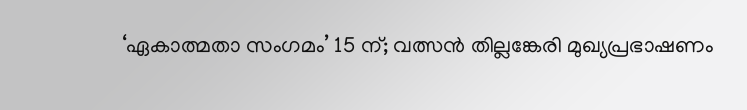‘ഏകാത്മതാ സംഗമം’ 15 ന്; വത്സന്‍ തില്ലങ്കേരി മുഖ്യപ്രഭാഷണം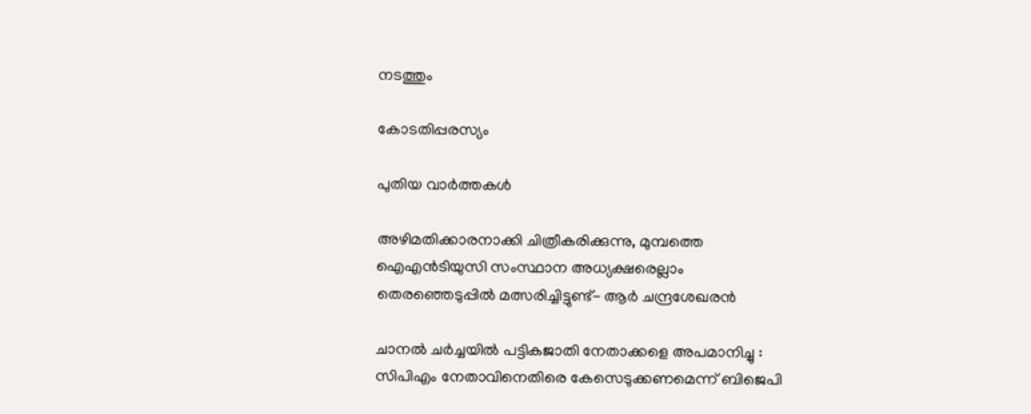നടത്തും

കോടതിപ്പരസ്യം

പുതിയ വാര്‍ത്തകള്‍

അഴിമതിക്കാരനാക്കി ചിത്രീകരിക്കുന്നു, മുമ്പത്തെ ഐഎന്‍ടിയുസി സംസ്ഥാന അധ്യക്ഷരെല്ലാം തെരഞ്ഞെടുപ്പില്‍ മത്സരിച്ചിട്ടുണ്ട്- ആര്‍ ചന്ദ്രശേഖരന്‍

ചാനൽ ചർച്ചയിൽ പട്ടികജാതി നേതാക്കളെ അപമാനിച്ചു : സിപിഎം നേതാവിനെതിരെ കേസെടുക്കണമെന്ന് ബിജെപി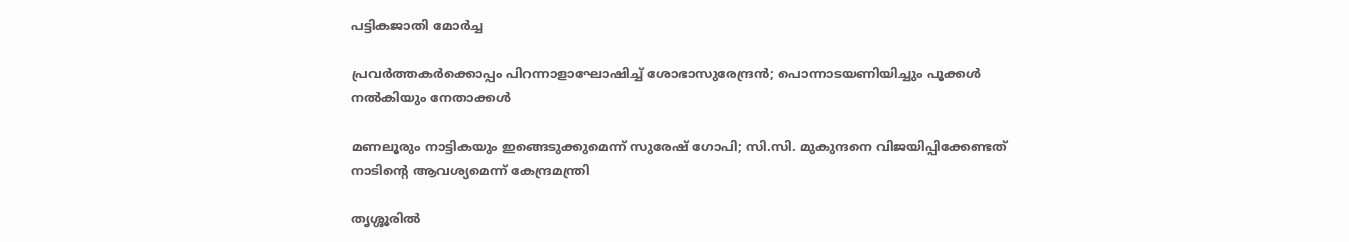പട്ടികജാതി മോർച്ച

പ്രവര്‍ത്തകര്‍ക്കൊപ്പം പിറന്നാളാഘോഷിച്ച് ശോഭാസുരേന്ദ്രന്‍; പൊന്നാടയണിയിച്ചും പൂക്കള്‍ നല്‍കിയും നേതാക്കൾ

മണലൂരും നാട്ടികയും ഇങ്ങെടുക്കുമെന്ന് സുരേഷ് ഗോപി; സി.സി. മുകുന്ദനെ വിജയിപ്പിക്കേണ്ടത് നാടിന്റെ ആവശ്യമെന്ന് കേന്ദ്രമന്ത്രി

തൃശ്ശൂരില്‍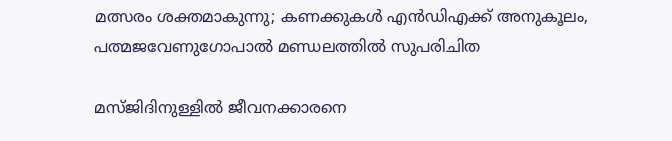മത്സരം ശക്തമാകുന്നു; കണക്കുകള്‍ എന്‍ഡിഎക്ക് അനുകൂലം, പത്മജവേണുഗോപാൽ മണ്ഡലത്തിൽ സുപരിചിത

മസ്ജിദിനുള്ളിൽ ജീവനക്കാരനെ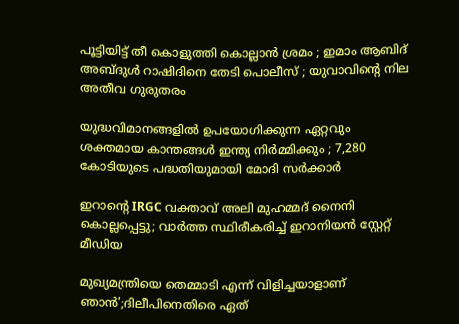പൂട്ടിയിട്ട് തീ കൊളുത്തി കൊല്ലാൻ ശ്രമം ; ഇമാം ആബിദ് അബ്ദുൾ റാഷിദിനെ തേടി പൊലീസ് ; യുവാവിന്റെ നില അതീവ ഗുരുതരം

യുദ്ധവിമാനങ്ങളിൽ ഉപയോഗിക്കുന്ന ഏറ്റവും ശക്തമായ കാന്തങ്ങൾ ഇന്ത്യ നിർമ്മിക്കും ; 7,280 കോടിയുടെ പദ്ധതിയുമായി മോദി സർക്കാർ

ഇറാന്റെ IRGC വക്താവ് അലി മുഹമ്മദ് നൈനി കൊല്ലപ്പെട്ടു; വാർത്ത സ്ഥിരീകരിച്ച് ഇറാനിയൻ സ്റ്റേറ്റ് മീഡിയ

മുഖ്യമന്ത്രിയെ തെമ്മാടി എന്ന് വിളിച്ചയാളാണ് ഞാൻ’;ദിലീപിനെതിരെ ഏത്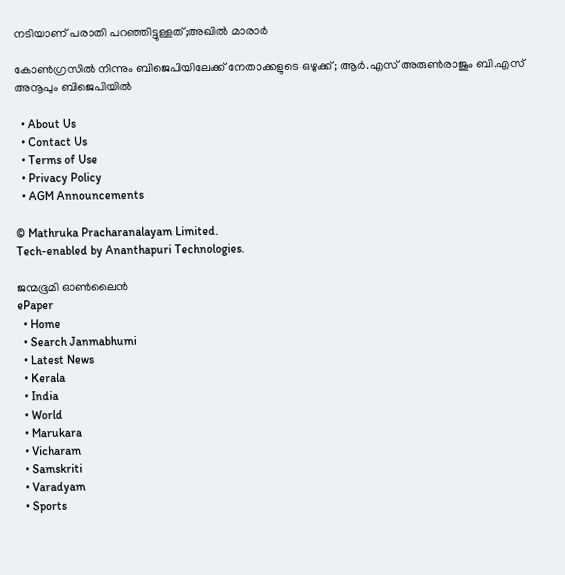നടിയാണ് പരാതി പറഞ്ഞിട്ടുള്ളത്;അഖിൽ മാരാർ

കോൺഗ്രസിൽ നിന്നും ബിജെപിയിലേക്ക് നേതാക്കളുടെ ഒഴുക്ക്; ആർ.എസ് അരുൺരാജും ബി.എസ് അനൂപും ബിജെപിയിൽ

  • About Us
  • Contact Us
  • Terms of Use
  • Privacy Policy
  • AGM Announcements

© Mathruka Pracharanalayam Limited.
Tech-enabled by Ananthapuri Technologies.

ജന്മഭൂമി ഓണ്‍ലൈന്‍
ePaper
  • Home
  • Search Janmabhumi
  • Latest News
  • Kerala
  • India
  • World
  • Marukara
  • Vicharam
  • Samskriti
  • Varadyam
  • Sports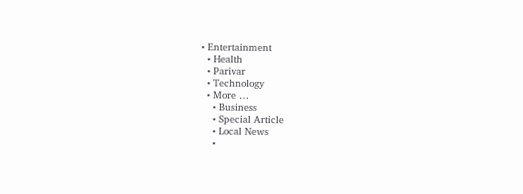• Entertainment
  • Health
  • Parivar
  • Technology
  • More …
    • Business
    • Special Article
    • Local News
    •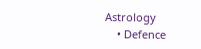Astrology
    • Defence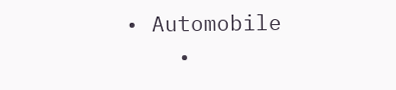• Automobile
    •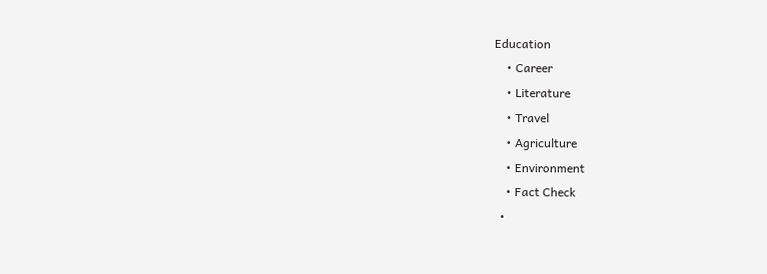Education
    • Career
    • Literature
    • Travel
    • Agriculture
    • Environment
    • Fact Check
  •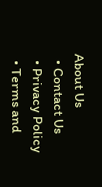About Us
  • Contact Us
  • Privacy Policy
  • Terms and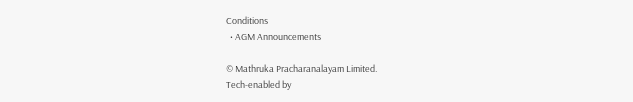Conditions
  • AGM Announcements

© Mathruka Pracharanalayam Limited.
Tech-enabled by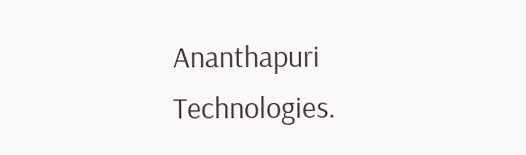Ananthapuri Technologies.